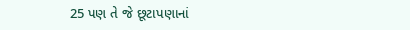25 પણ તે જે છૂટાપણાનાં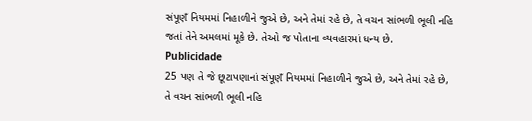સંપૂણઁ નિયમમાં નિહાળીને જુએ છે, અને તેમાં રહે છે, તે વચન સાંભળી ભૂલી નહિ જતાં તેને અમલમાં મૂકે છે. તેઓ જ પોતાના વ્યવહારમાં ધન્ય છે.
Publicidade
25 પણ તે જે છૂટાપણાનાં સંપૂણઁ નિયમમાં નિહાળીને જુએ છે, અને તેમાં રહે છે, તે વચન સાંભળી ભૂલી નહિ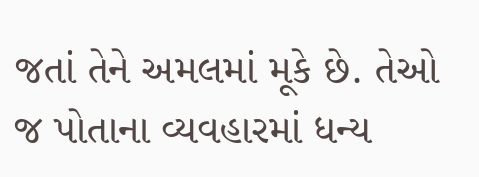જતાં તેને અમલમાં મૂકે છે. તેઓ જ પોતાના વ્યવહારમાં ધન્ય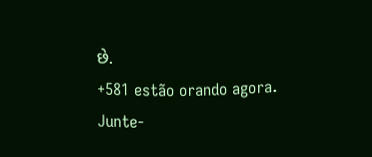છે.
+581 estão orando agora.
Junte-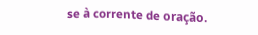se à corrente de oração.